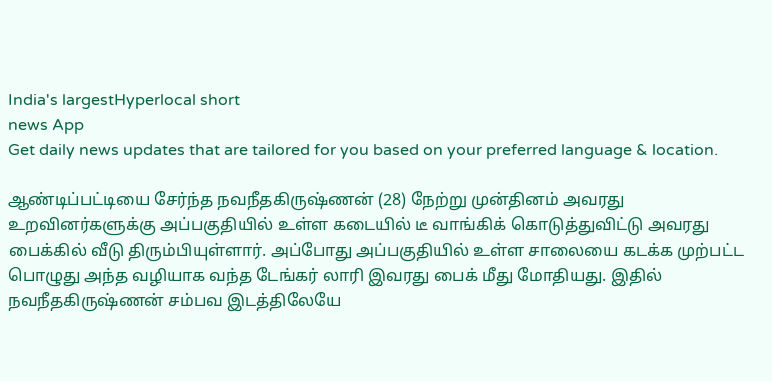India's largestHyperlocal short
news App
Get daily news updates that are tailored for you based on your preferred language & location.

ஆண்டிப்பட்டியை சேர்ந்த நவநீதகிருஷ்ணன் (28) நேற்று முன்தினம் அவரது உறவினர்களுக்கு அப்பகுதியில் உள்ள கடையில் டீ வாங்கிக் கொடுத்துவிட்டு அவரது பைக்கில் வீடு திரும்பியுள்ளார். அப்போது அப்பகுதியில் உள்ள சாலையை கடக்க முற்பட்ட பொழுது அந்த வழியாக வந்த டேங்கர் லாரி இவரது பைக் மீது மோதியது. இதில் நவநீதகிருஷ்ணன் சம்பவ இடத்திலேயே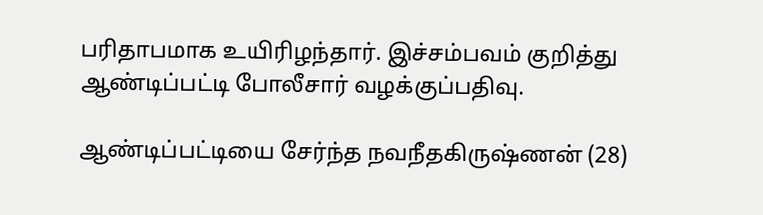பரிதாபமாக உயிரிழந்தார். இச்சம்பவம் குறித்து ஆண்டிப்பட்டி போலீசார் வழக்குப்பதிவு.

ஆண்டிப்பட்டியை சேர்ந்த நவநீதகிருஷ்ணன் (28)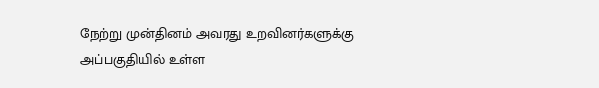நேற்று முன்தினம் அவரது உறவினர்களுக்கு அப்பகுதியில் உள்ள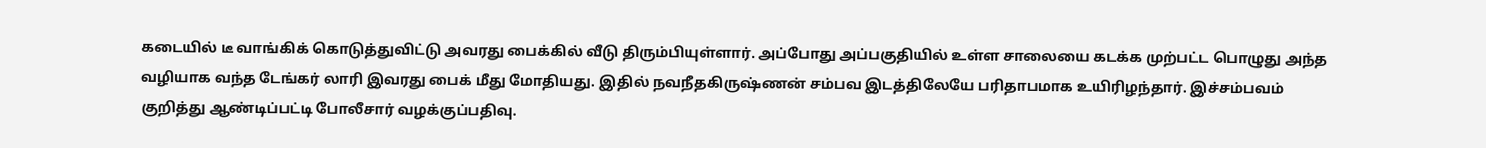கடையில் டீ வாங்கிக் கொடுத்துவிட்டு அவரது பைக்கில் வீடு திரும்பியுள்ளார். அப்போது அப்பகுதியில் உள்ள சாலையை கடக்க முற்பட்ட பொழுது அந்த வழியாக வந்த டேங்கர் லாரி இவரது பைக் மீது மோதியது. இதில் நவநீதகிருஷ்ணன் சம்பவ இடத்திலேயே பரிதாபமாக உயிரிழந்தார். இச்சம்பவம் குறித்து ஆண்டிப்பட்டி போலீசார் வழக்குப்பதிவு.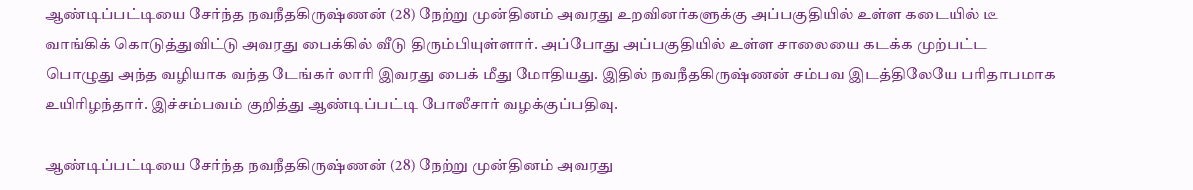ஆண்டிப்பட்டியை சேர்ந்த நவநீதகிருஷ்ணன் (28) நேற்று முன்தினம் அவரது உறவினர்களுக்கு அப்பகுதியில் உள்ள கடையில் டீ வாங்கிக் கொடுத்துவிட்டு அவரது பைக்கில் வீடு திரும்பியுள்ளார். அப்போது அப்பகுதியில் உள்ள சாலையை கடக்க முற்பட்ட பொழுது அந்த வழியாக வந்த டேங்கர் லாரி இவரது பைக் மீது மோதியது. இதில் நவநீதகிருஷ்ணன் சம்பவ இடத்திலேயே பரிதாபமாக உயிரிழந்தார். இச்சம்பவம் குறித்து ஆண்டிப்பட்டி போலீசார் வழக்குப்பதிவு.

ஆண்டிப்பட்டியை சேர்ந்த நவநீதகிருஷ்ணன் (28) நேற்று முன்தினம் அவரது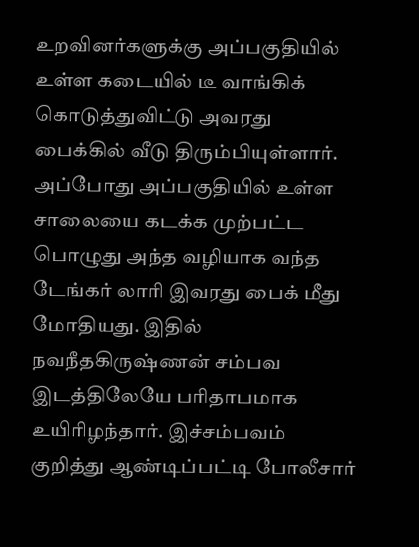உறவினர்களுக்கு அப்பகுதியில் உள்ள கடையில் டீ வாங்கிக் கொடுத்துவிட்டு அவரது பைக்கில் வீடு திரும்பியுள்ளார். அப்போது அப்பகுதியில் உள்ள சாலையை கடக்க முற்பட்ட பொழுது அந்த வழியாக வந்த டேங்கர் லாரி இவரது பைக் மீது மோதியது. இதில் நவநீதகிருஷ்ணன் சம்பவ இடத்திலேயே பரிதாபமாக உயிரிழந்தார். இச்சம்பவம் குறித்து ஆண்டிப்பட்டி போலீசார்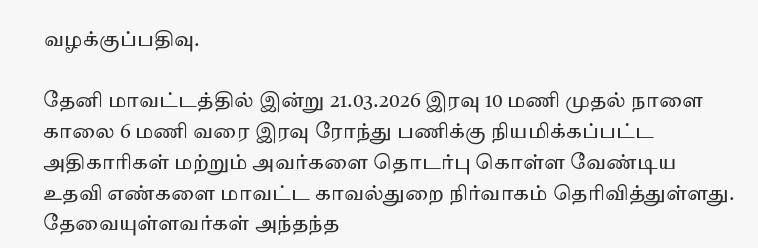வழக்குப்பதிவு.

தேனி மாவட்டத்தில் இன்று 21.03.2026 இரவு 10 மணி முதல் நாளை காலை 6 மணி வரை இரவு ரோந்து பணிக்கு நியமிக்கப்பட்ட அதிகாரிகள் மற்றும் அவர்களை தொடர்பு கொள்ள வேண்டிய உதவி எண்களை மாவட்ட காவல்துறை நிர்வாகம் தெரிவித்துள்ளது. தேவையுள்ளவர்கள் அந்தந்த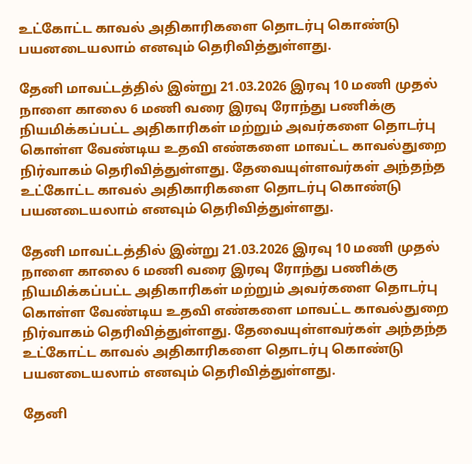உட்கோட்ட காவல் அதிகாரிகளை தொடர்பு கொண்டு பயனடையலாம் எனவும் தெரிவித்துள்ளது.

தேனி மாவட்டத்தில் இன்று 21.03.2026 இரவு 10 மணி முதல் நாளை காலை 6 மணி வரை இரவு ரோந்து பணிக்கு நியமிக்கப்பட்ட அதிகாரிகள் மற்றும் அவர்களை தொடர்பு கொள்ள வேண்டிய உதவி எண்களை மாவட்ட காவல்துறை நிர்வாகம் தெரிவித்துள்ளது. தேவையுள்ளவர்கள் அந்தந்த உட்கோட்ட காவல் அதிகாரிகளை தொடர்பு கொண்டு பயனடையலாம் எனவும் தெரிவித்துள்ளது.

தேனி மாவட்டத்தில் இன்று 21.03.2026 இரவு 10 மணி முதல் நாளை காலை 6 மணி வரை இரவு ரோந்து பணிக்கு நியமிக்கப்பட்ட அதிகாரிகள் மற்றும் அவர்களை தொடர்பு கொள்ள வேண்டிய உதவி எண்களை மாவட்ட காவல்துறை நிர்வாகம் தெரிவித்துள்ளது. தேவையுள்ளவர்கள் அந்தந்த உட்கோட்ட காவல் அதிகாரிகளை தொடர்பு கொண்டு பயனடையலாம் எனவும் தெரிவித்துள்ளது.

தேனி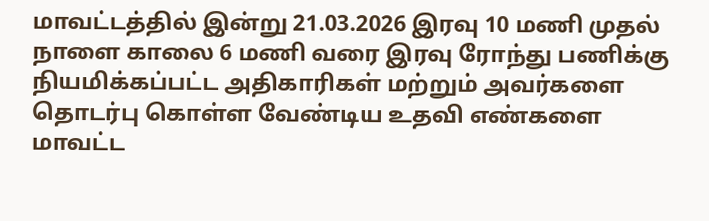மாவட்டத்தில் இன்று 21.03.2026 இரவு 10 மணி முதல் நாளை காலை 6 மணி வரை இரவு ரோந்து பணிக்கு நியமிக்கப்பட்ட அதிகாரிகள் மற்றும் அவர்களை தொடர்பு கொள்ள வேண்டிய உதவி எண்களை மாவட்ட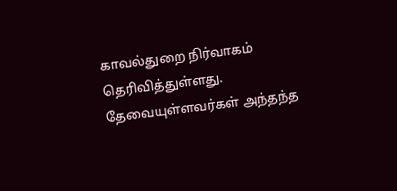காவல்துறை நிர்வாகம் தெரிவித்துள்ளது. தேவையுள்ளவர்கள் அந்தந்த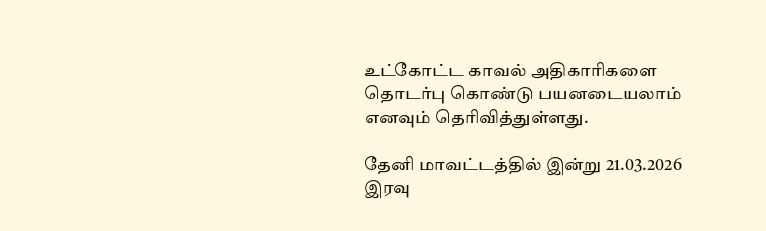உட்கோட்ட காவல் அதிகாரிகளை தொடர்பு கொண்டு பயனடையலாம் எனவும் தெரிவித்துள்ளது.

தேனி மாவட்டத்தில் இன்று 21.03.2026 இரவு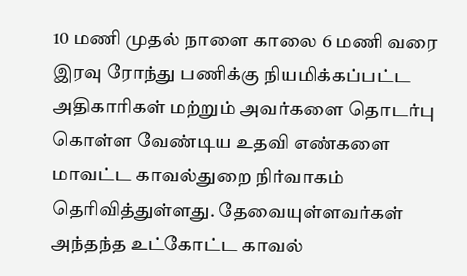10 மணி முதல் நாளை காலை 6 மணி வரை இரவு ரோந்து பணிக்கு நியமிக்கப்பட்ட அதிகாரிகள் மற்றும் அவர்களை தொடர்பு கொள்ள வேண்டிய உதவி எண்களை மாவட்ட காவல்துறை நிர்வாகம் தெரிவித்துள்ளது. தேவையுள்ளவர்கள் அந்தந்த உட்கோட்ட காவல்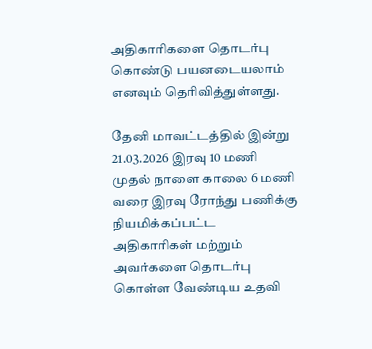அதிகாரிகளை தொடர்பு கொண்டு பயனடையலாம் எனவும் தெரிவித்துள்ளது.

தேனி மாவட்டத்தில் இன்று 21.03.2026 இரவு 10 மணி முதல் நாளை காலை 6 மணி வரை இரவு ரோந்து பணிக்கு நியமிக்கப்பட்ட அதிகாரிகள் மற்றும் அவர்களை தொடர்பு கொள்ள வேண்டிய உதவி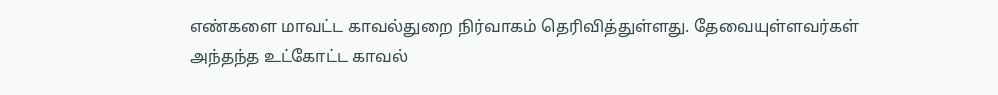எண்களை மாவட்ட காவல்துறை நிர்வாகம் தெரிவித்துள்ளது. தேவையுள்ளவர்கள் அந்தந்த உட்கோட்ட காவல்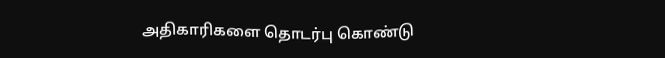அதிகாரிகளை தொடர்பு கொண்டு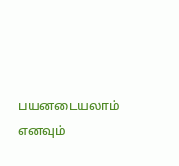பயனடையலாம் எனவும்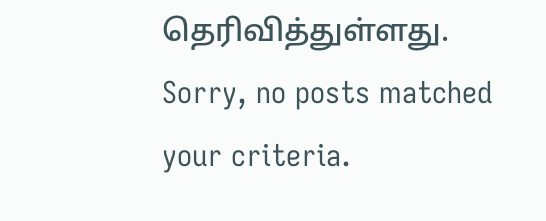தெரிவித்துள்ளது.
Sorry, no posts matched your criteria.